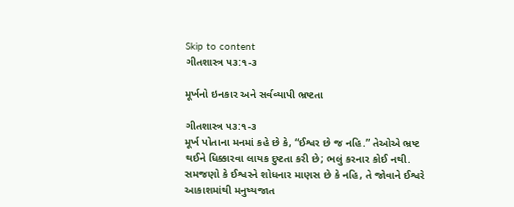Skip to content
ગીતશાસ્ત્ર ૫૩:૧-૩

મૂર્ખનો ઇનકાર અને સર્વવ્યાપી ભ્રષ્ટતા

ગીતશાસ્ત્ર ૫૩:૧-૩
મૂર્ખ પોતાના મનમાં કહે છે કે, “ઈશ્વર છે જ નહિ.” તેઓએ ભ્રષ્ટ થઈને ધિક્કારવા લાયક દુષ્ટતા કરી છે; ભલું કરનાર કોઈ નથી.
સમજણો કે ઈશ્વરને શોધનાર માણસ છે કે નહિ, તે જોવાને ઈશ્વરે આકાશમાંથી મનુષ્યજાત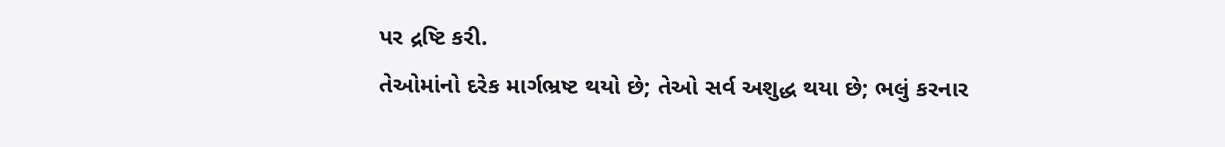પર દ્રષ્ટિ કરી.
તેઓમાંનો દરેક માર્ગભ્રષ્ટ થયો છે; તેઓ સર્વ અશુદ્ધ થયા છે; ભલું કરનાર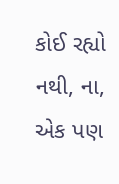કોઈ રહ્યો નથી, ના, એક પણ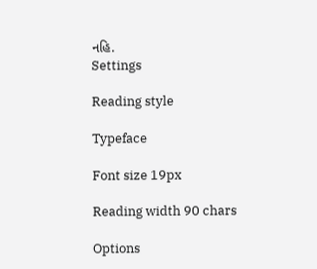નહિ.
Settings

Reading style

Typeface

Font size 19px

Reading width 90 chars

Options